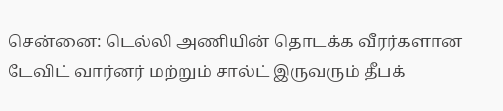சென்னை: டெல்லி அணியின் தொடக்க வீரர்களான டேவிட் வார்னர் மற்றும் சால்ட் இருவரும் தீபக்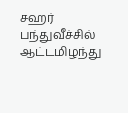சஹர் பந்துவீச்சில் ஆட்டமிழந்து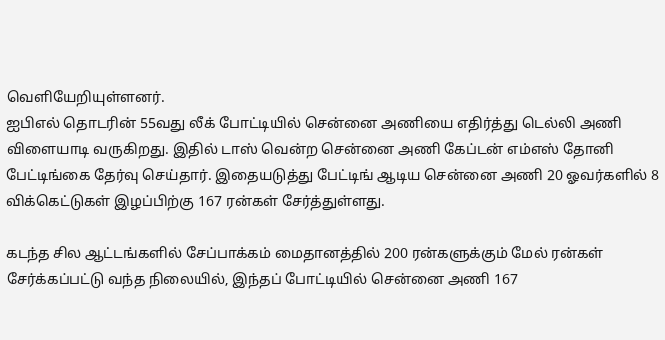வெளியேறியுள்ளனர்.
ஐபிஎல் தொடரின் 55வது லீக் போட்டியில் சென்னை அணியை எதிர்த்து டெல்லி அணி விளையாடி வருகிறது. இதில் டாஸ் வென்ற சென்னை அணி கேப்டன் எம்எஸ் தோனி பேட்டிங்கை தேர்வு செய்தார். இதையடுத்து பேட்டிங் ஆடிய சென்னை அணி 20 ஓவர்களில் 8 விக்கெட்டுகள் இழப்பிற்கு 167 ரன்கள் சேர்த்துள்ளது.

கடந்த சில ஆட்டங்களில் சேப்பாக்கம் மைதானத்தில் 200 ரன்களுக்கும் மேல் ரன்கள் சேர்க்கப்பட்டு வந்த நிலையில், இந்தப் போட்டியில் சென்னை அணி 167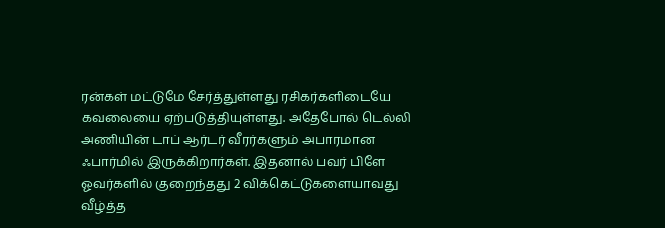ரன்கள் மட்டுமே சேர்த்துள்ளது ரசிகர்களிடையே கவலையை ஏற்படுத்தியுள்ளது. அதேபோல் டெல்லி அணியின் டாப் ஆர்டர் வீரர்களும் அபாரமான ஃபார்மில் இருக்கிறார்கள். இதனால் பவர் பிளே ஓவர்களில் குறைந்தது 2 விக்கெட்டுகளையாவது வீழ்த்த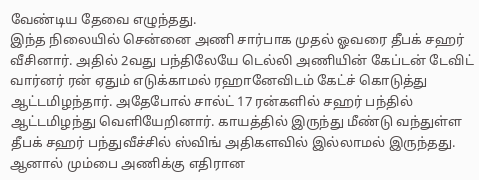வேண்டிய தேவை எழுந்தது.
இந்த நிலையில் சென்னை அணி சார்பாக முதல் ஓவரை தீபக் சஹர் வீசினார். அதில் 2வது பந்திலேயே டெல்லி அணியின் கேப்டன் டேவிட் வார்னர் ரன் ஏதும் எடுக்காமல் ரஹானேவிடம் கேட்ச் கொடுத்து ஆட்டமிழந்தார். அதேபோல் சால்ட் 17 ரன்களில் சஹர் பந்தில் ஆட்டமிழந்து வெளியேறினார். காயத்தில் இருந்து மீண்டு வந்துள்ள தீபக் சஹர் பந்துவீச்சில் ஸ்விங் அதிகளவில் இல்லாமல் இருந்தது. ஆனால் மும்பை அணிக்கு எதிரான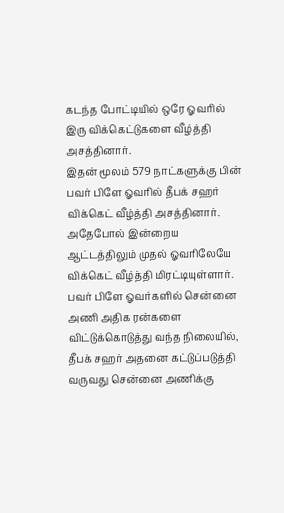கடந்த போட்டியில் ஒரே ஓவரில் இரு விக்கெட்டுகளை வீழ்த்தி அசத்தினார்.
இதன் மூலம் 579 நாட்களுக்கு பின் பவர் பிளே ஓவரில் தீபக் சஹர் விக்கெட் வீழ்த்தி அசத்தினார். அதேபோல் இன்றைய ஆட்டத்திலும் முதல் ஓவரிலேயே விக்கெட் வீழ்த்தி மிரட்டியுள்ளார். பவர் பிளே ஓவர்களில் சென்னை அணி அதிக ரன்களை விட்டுக்கொடுத்து வந்த நிலையில், தீபக் சஹர் அதனை கட்டுப்படுத்தி வருவது சென்னை அணிக்கு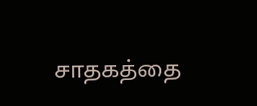சாதகத்தை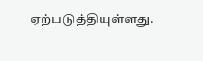ஏற்படுத்தியுள்ளது.